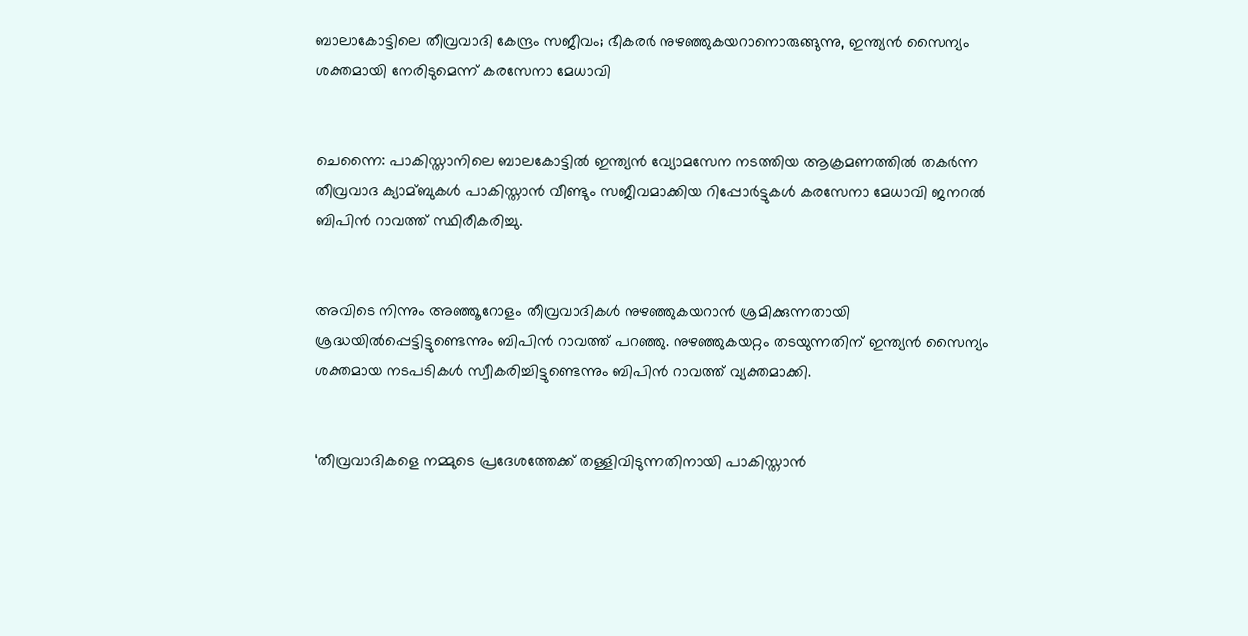ബാലാകോട്ടിലെ തീവ്രവാദി കേന്ദ്രം സജീവം; ഭീകരര്‍ നുഴഞ്ഞുകയറാനൊരുങ്ങുന്നു, ഇന്ത്യന്‍ സൈന്യം ശക്തമായി നേരിടുമെന്ന് കരസേനാ മേധാവി


ചെന്നൈ: പാകിസ്താനിലെ ബാലകോട്ടില്‍ ഇന്ത്യന്‍ വ്യോമസേന നടത്തിയ ആക്രമണത്തില്‍ തകര്‍ന്ന തീവ്രവാദ ക്യാമ്ബുകള്‍ പാകിസ്താന്‍ വീണ്ടും സജീവമാക്കിയ റിപ്പോര്‍ട്ടുകള്‍ കരസേനാ മേധാവി ജനറല്‍ ബിപിന്‍ റാവത്ത് സ്ഥിരീകരിച്ചു.


അവിടെ നിന്നും അഞ്ഞൂറോളം തീവ്രവാദികള്‍ നുഴഞ്ഞുകയറാന്‍ ശ്രമിക്കുന്നതായി ശ്രദ്ധയില്‍പ്പെട്ടിട്ടുണ്ടെന്നും ബിപിന്‍ റാവത്ത് പറഞ്ഞു. നുഴഞ്ഞുകയറ്റം തടയുന്നതിന് ഇന്ത്യന്‍ സൈന്യം ശക്തമായ നടപടികള്‍ സ്വീകരിച്ചിട്ടുണ്ടെന്നും ബിപിന്‍ റാവത്ത് വ്യക്തമാക്കി.


‘തീവ്രവാദികളെ നമ്മുടെ പ്രദേശത്തേക്ക് തള്ളിവിടുന്നതിനായി പാകിസ്താന്‍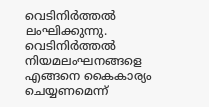വെടിനിര്‍ത്തല്‍ ലംഘിക്കുന്നു. വെടിനിര്‍ത്തല്‍ നിയമലംഘനങ്ങളെ എങ്ങനെ കൈകാര്യം ചെയ്യണമെന്ന്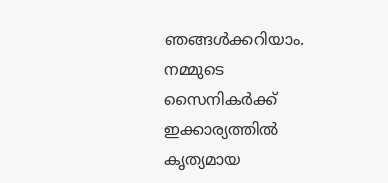ഞങ്ങള്‍ക്കറിയാം. നമ്മുടെ സൈനികര്‍ക്ക് ഇക്കാര്യത്തില്‍ കൃത്യമായ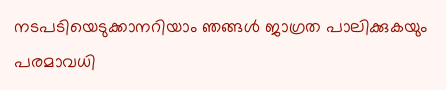നടപടിയെടുക്കാനറിയാം ഞങ്ങള്‍ ജാഗ്രത പാലിക്കുകയും പരമാവധി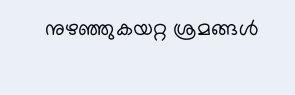നുഴഞ്ഞുകയറ്റ ശ്രമങ്ങള്‍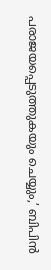പരാജയപ്പെടുത്തുകയും ചെയ്യും,’ ബിപിന്‍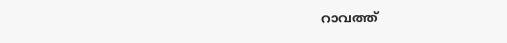റാവത്ത്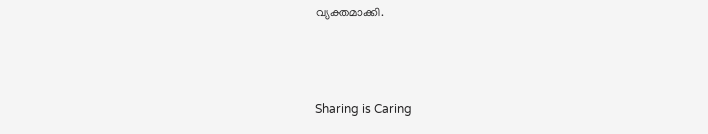വ്യക്തമാക്കി.



Sharing is Caring